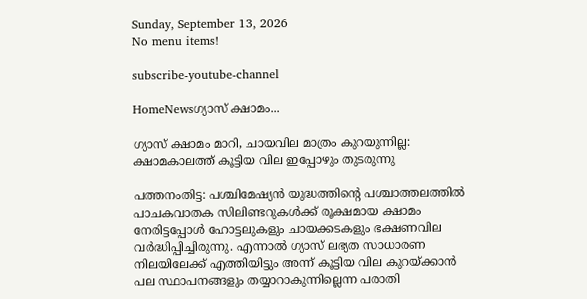Sunday, September 13, 2026
No menu items!

subscribe-youtube-channel

HomeNewsഗ്യാസ് ക്ഷാമം...

ഗ്യാസ് ക്ഷാമം മാറി, ചായവില മാത്രം കുറയുന്നില്ല: ക്ഷാമകാലത്ത് കൂട്ടിയ വില ഇപ്പോഴും തുടരുന്നു

പത്തനംതിട്ട: പശ്ചിമേഷ്യൻ യുദ്ധത്തിന്റെ പശ്ചാത്തലത്തിൽ പാചകവാതക സിലിണ്ടറുകൾക്ക് രൂക്ഷമായ ക്ഷാമം നേരിട്ടപ്പോൾ ഹോട്ടലുകളും ചായക്കടകളും ഭക്ഷണവില വർദ്ധിപ്പിച്ചിരുന്നു. എന്നാൽ ഗ്യാസ് ലഭ്യത സാധാരണ നിലയിലേക്ക് എത്തിയിട്ടും അന്ന് കൂട്ടിയ വില കുറയ്ക്കാൻ പല സ്ഥാപനങ്ങളും തയ്യാറാകുന്നില്ലെന്ന പരാതി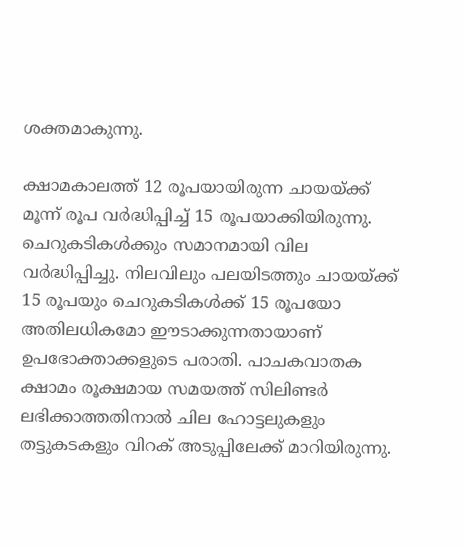ശക്തമാകുന്നു.

ക്ഷാമകാലത്ത് 12 രൂപയായിരുന്ന ചായയ്ക്ക് മൂന്ന് രൂപ വർദ്ധിപ്പിച്ച് 15 രൂപയാക്കിയിരുന്നു. ചെറുകടികൾക്കും സമാനമായി വില വർദ്ധിപ്പിച്ചു. നിലവിലും പലയിടത്തും ചായയ്ക്ക് 15 രൂപയും ചെറുകടികൾക്ക് 15 രൂപയോ അതിലധികമോ ഈടാക്കുന്നതായാണ് ഉപഭോക്താക്കളുടെ പരാതി. പാചകവാതക ക്ഷാമം രൂക്ഷമായ സമയത്ത് സിലിണ്ടർ ലഭിക്കാത്തതിനാൽ ചില ഹോട്ടലുകളും തട്ടുകടകളും വിറക് അടുപ്പിലേക്ക് മാറിയിരുന്നു.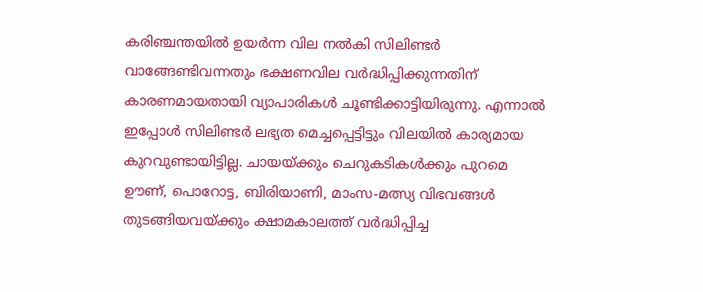കരിഞ്ചന്തയിൽ ഉയർന്ന വില നൽകി സിലിണ്ടർ വാങ്ങേണ്ടിവന്നതും ഭക്ഷണവില വർദ്ധിപ്പിക്കുന്നതിന് കാരണമായതായി വ്യാപാരികൾ ചൂണ്ടിക്കാട്ടിയിരുന്നു. എന്നാൽ ഇപ്പോൾ സിലിണ്ടർ ലഭ്യത മെച്ചപ്പെട്ടിട്ടും വിലയിൽ കാര്യമായ കുറവുണ്ടായിട്ടില്ല. ചായയ്ക്കും ചെറുകടികൾക്കും പുറമെ ഊണ്, പൊറോട്ട, ബിരിയാണി, മാംസ-മത്സ്യ വിഭവങ്ങൾ തുടങ്ങിയവയ്ക്കും ക്ഷാമകാലത്ത് വർദ്ധിപ്പിച്ച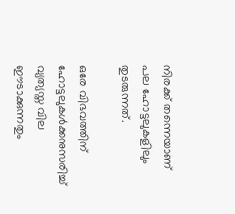നിരക്ക് തന്നെയാണ് പല ഹോട്ടലുകളിലും തുടരുന്നത്.

ഒരേ വിഭവത്തിന് ഹോട്ടലുകൾക്കനുസരിച്ച് വ്യത്യസ്ത വില ഈടാക്കുന്നതും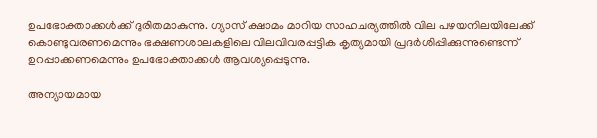ഉപഭോക്താക്കൾക്ക് ദുരിതമാകുന്നു. ഗ്യാസ് ക്ഷാമം മാറിയ സാഹചര്യത്തിൽ വില പഴയനിലയിലേക്ക് കൊണ്ടുവരണമെന്നും ഭക്ഷണശാലകളിലെ വിലവിവരപ്പട്ടിക കൃത്യമായി പ്രദർശിപ്പിക്കുന്നുണ്ടെന്ന് ഉറപ്പാക്കണമെന്നും ഉപഭോക്താക്കൾ ആവശ്യപ്പെടുന്നു.

അന്യായമായ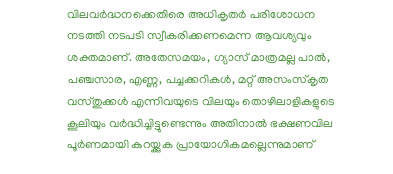വിലവർദ്ധനക്കെതിരെ അധികൃതർ പരിശോധന നടത്തി നടപടി സ്വീകരിക്കണമെന്ന ആവശ്യവും ശക്തമാണ്. അതേസമയം, ഗ്യാസ് മാത്രമല്ല പാൽ, പഞ്ചസാര, എണ്ണ, പച്ചക്കറികൾ, മറ്റ് അസംസ്കൃത വസ്തുക്കൾ എന്നിവയുടെ വിലയും തൊഴിലാളികളുടെ കൂലിയും വർദ്ധിച്ചിട്ടുണ്ടെന്നും അതിനാൽ ഭക്ഷണവില പൂർണമായി കുറയ്ക്കുക പ്രായോഗികമല്ലെന്നുമാണ്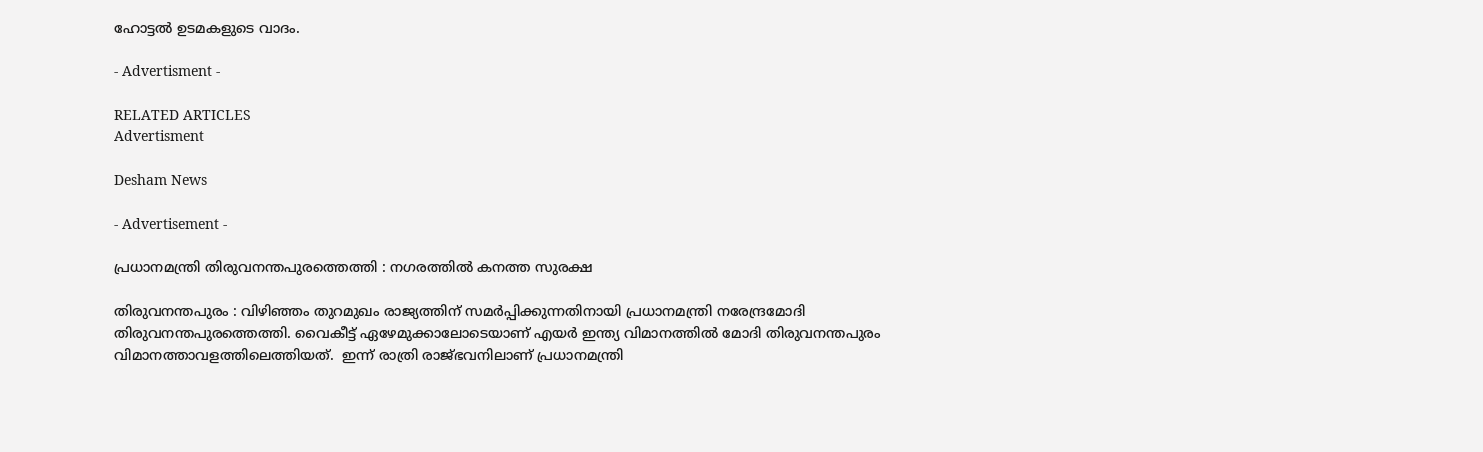ഹോട്ടൽ ഉടമകളുടെ വാദം.

- Advertisment -

RELATED ARTICLES
Advertisment

Desham News

- Advertisement -

പ്രധാനമന്ത്രി തിരുവനന്തപുരത്തെത്തി : നഗരത്തില്‍ കനത്ത സുരക്ഷ

തിരുവനന്തപുരം : വിഴിഞ്ഞം തുറമുഖം രാജ്യത്തിന് സമർപ്പിക്കുന്നതിനായി പ്രധാനമന്ത്രി നരേന്ദ്രമോദി തിരുവനന്തപുരത്തെത്തി. വൈകീട്ട് ഏഴേമുക്കാലോടെയാണ് എയര്‍ ഇന്ത്യ വിമാനത്തില്‍ മോദി തിരുവനന്തപുരം വിമാനത്താവളത്തിലെത്തിയത്.  ഇന്ന് രാത്രി രാജ്ഭവനിലാണ് പ്രധാനമന്ത്രി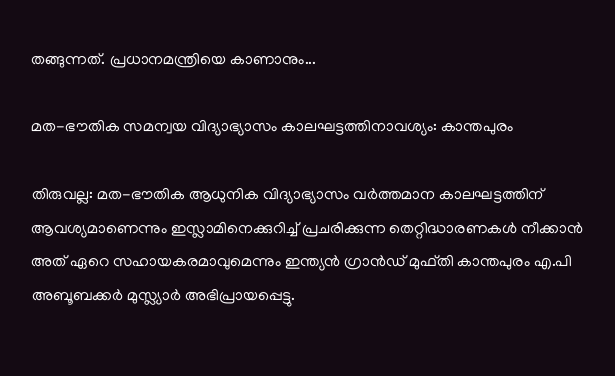തങ്ങുന്നത്. പ്രധാനമന്ത്രിയെ കാണാനും...

മത-ഭൗതിക സമന്വയ വിദ്യാഭ്യാസം കാലഘട്ടത്തിനാവശ്യം: കാന്തപുരം

തിരുവല്ല: മത-ഭൗതിക ആധുനിക വിദ്യാഭ്യാസം വർത്തമാന കാലഘട്ടത്തിന് ആവശ്യമാണെന്നും ഇസ്ലാമിനെക്കുറിച്ച് പ്രചരിക്കുന്ന തെറ്റിദ്ധാരണകൾ നീക്കാൻ അത് ഏറെ സഹായകരമാവുമെന്നും ഇന്ത്യൻ ഗ്രാൻഡ് മുഫ്തി കാന്തപുരം എ.പി അബൂബക്കർ മുസ്ല്യാർ അഭിപ്രായപ്പെട്ടു.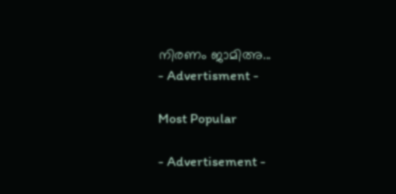നിരണം ജാമിഅ...
- Advertisment -

Most Popular

- Advertisement -